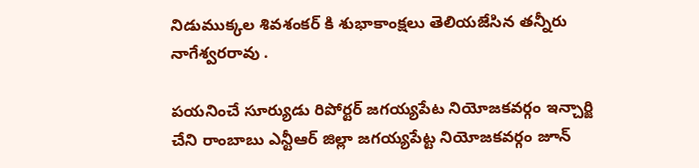నిడుముక్కల శివశంకర్‌ కి శుభాకాంక్షలు తెలియజేసిన తన్నీరు నాగేశ్వరరావు .

పయనించే సూర్యుడు రిపోర్టర్ జగయ్యపేట నియోజకవర్గం ఇన్చార్జి చేని రాంబాబు ఎన్టీఆర్ జిల్లా జగయ్యపేట్ట నియోజకవర్గం జూన్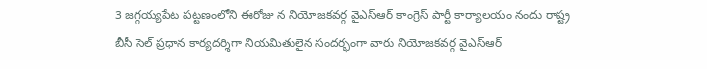3 జగ్గయ్యపేట పట్టణంలోని ఈరోజు న నియోజకవర్గ వైఎస్ఆర్ కాంగ్రెస్ పార్టీ కార్యాలయం నందు రాష్ట్ర బీసీ సెల్ ప్రధాన కార్యదర్శిగా నియమితులైన సందర్భంగా వారు నియోజకవర్గ వైఎస్ఆర్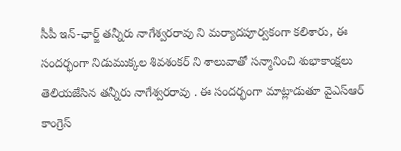సీపీ ఇన్-ఛార్జ్ తన్నీరు నాగేశ్వరరావు ని మర్యాదపూర్వకంగా కలిశారు, ఈ సందర్భంగా నిడుముక్కల శివశంకర్‌ ని శాలువాతో సన్మానించి శుభాకాంక్షలు తెలియజేసిన తన్నీరు నాగేశ్వరరావు . ఈ సందర్భంగా మాట్లాడుతూ వైఎస్ఆర్ కాంగ్రెస్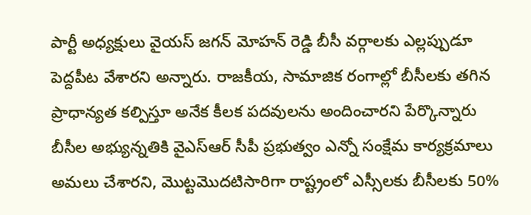పార్టీ అధ్యక్షులు వైయస్ జగన్ మోహన్ రెడ్డి బీసీ వర్గాలకు ఎల్లప్పుడూ పెద్దపీట వేశారని అన్నారు. రాజకీయ, సామాజిక రంగాల్లో బీసీలకు తగిన ప్రాధాన్యత కల్పిస్తూ అనేక కీలక పదవులను అందించారని పేర్కొన్నారు బీసీల అభ్యున్నతికి వైఎస్ఆర్ సీపీ ప్రభుత్వం ఎన్నో సంక్షేమ కార్యక్రమాలు అమలు చేశారని, మొట్టమొదటిసారిగా రాష్ట్రంలో ఎస్సీలకు బీసీలకు 50%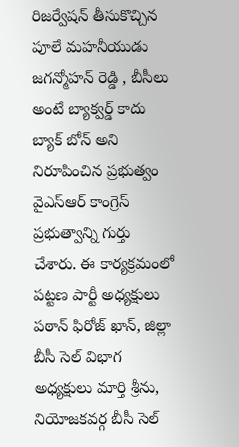రిజర్వేషన్ తీసుకొచ్చిన పూలే మహనీయుడు జగన్మోహన్ రెడ్డి , బీసీలు అంటే బ్యాక్వర్డ్ కాదు బ్యాక్ బోన్ అని నిరూపించిన ప్రభుత్వం వైఎస్ఆర్ కాంగ్రెస్ ప్రభుత్వాన్ని గుర్తు చేశారు. ఈ కార్యక్రమంలో పట్టణ పార్టీ అధ్యక్షులు పఠాన్ ఫిరోజ్ ఖాన్, జిల్లా బీసీ సెల్ విభాగ అధ్యక్షులు మార్తి శ్రీను, నియోజకవర్గ బీసీ సెల్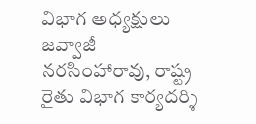విభాగ అధ్యక్షులు జవ్వాజీ నరసింహారావు, రాష్ట్ర రైతు విభాగ కార్యదర్శి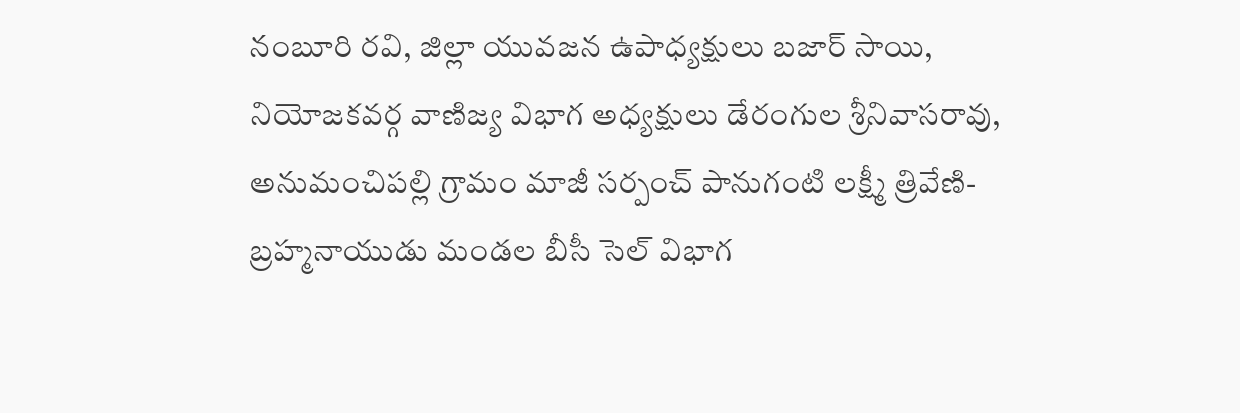నంబూరి రవి, జిల్లా యువజన ఉపాధ్యక్షులు బజార్ సాయి, నియోజకవర్గ వాణిజ్య విభాగ అధ్యక్షులు డేరంగుల శ్రీనివాసరావు, అనుమంచిపల్లి గ్రామం మాజీ సర్పంచ్ పానుగంటి లక్ష్మీ త్రివేణి-బ్రహ్మనాయుడు మండల బీసీ సెల్ విభాగ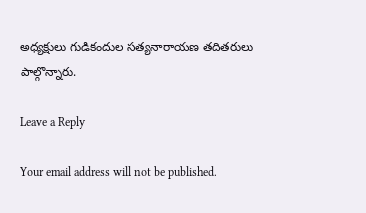అధ్యక్షులు గుడికందుల సత్యనారాయణ తదితరులు పాల్గొన్నారు.

Leave a Reply

Your email address will not be published.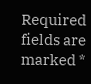Required fields are marked *